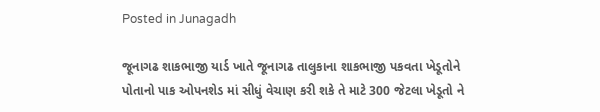Posted in Junagadh

જૂનાગઢ શાકભાજી યાર્ડ ખાતે જૂનાગઢ તાલુકાના શાકભાજી પકવતા ખેડૂતોને પોતાનો પાક ઓપનશેડ માં સીધું વેચાણ કરી શકે તે માટે 300 જેટલા ખેડૂતો ને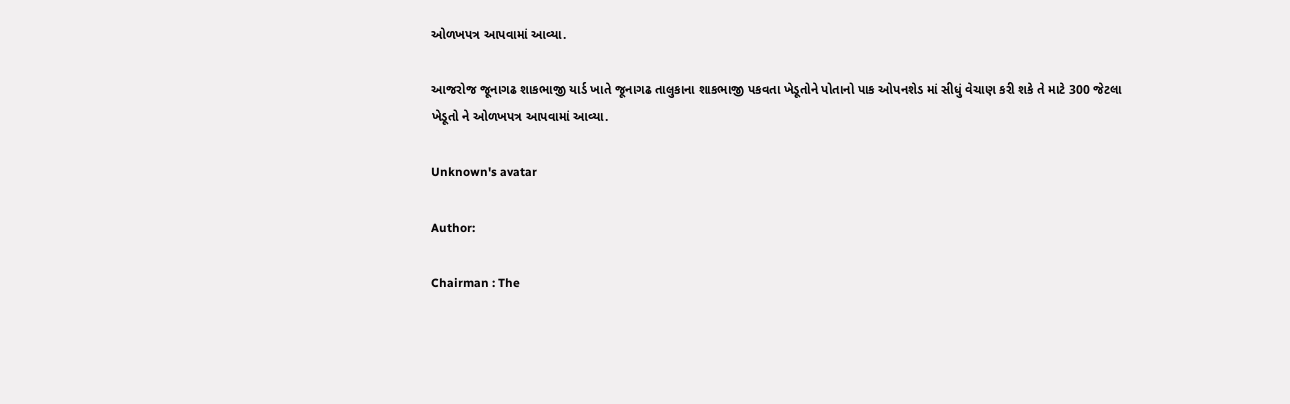ઓળખપત્ર આપવામાં આવ્યા.

આજરોજ જૂનાગઢ શાકભાજી યાર્ડ ખાતે જૂનાગઢ તાલુકાના શાકભાજી પકવતા ખેડૂતોને પોતાનો પાક ઓપનશેડ માં સીધું વેચાણ કરી શકે તે માટે 300 જેટલા ખેડૂતો ને ઓળખપત્ર આપવામાં આવ્યા.

Unknown's avatar

Author:

Chairman : The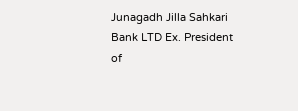Junagadh Jilla Sahkari Bank LTD Ex. President of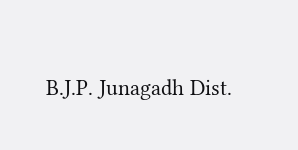B.J.P. Junagadh Dist.